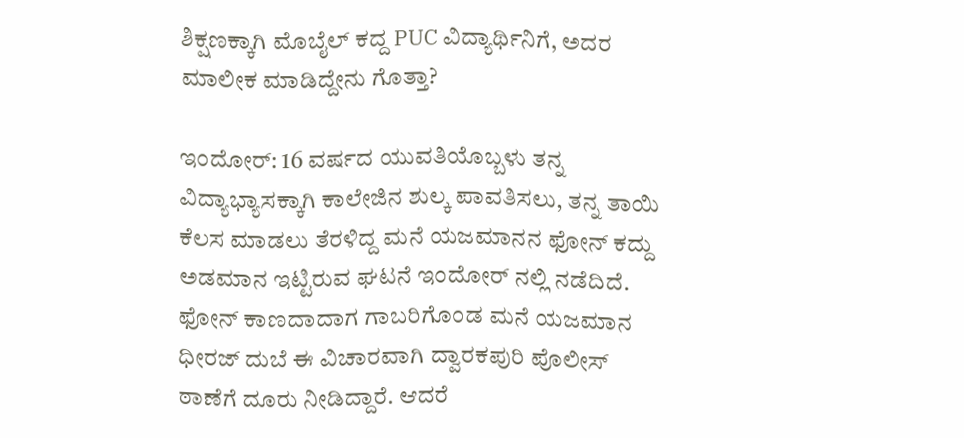ಶಿಕ್ಷಣಕ್ಕಾಗಿ ಮೊಬೈಲ್ ಕದ್ದ PUC ವಿದ್ಯಾರ್ಥಿನಿಗೆ, ಅದರ ಮಾಲೀಕ ಮಾಡಿದ್ದೇನು ಗೊತ್ತಾ?

ಇಂದೋರ್: 16 ವರ್ಷದ ಯುವತಿಯೊಬ್ಬಳು ತನ್ನ ವಿದ್ಯಾಭ್ಯಾಸಕ್ಕಾಗಿ ಕಾಲೇಜಿನ ಶುಲ್ಕ ಪಾವತಿಸಲು, ತನ್ನ ತಾಯಿ ಕೆಲಸ ಮಾಡಲು ತೆರಳಿದ್ದ ಮನೆ ಯಜಮಾನನ ಫೋನ್ ಕದ್ದು ಅಡಮಾನ ಇಟ್ಟಿರುವ ಘಟನೆ ಇಂದೋರ್ ನಲ್ಲಿ ನಡೆದಿದೆ. ಫೋನ್ ಕಾಣದಾದಾಗ ಗಾಬರಿಗೊಂಡ ಮನೆ ಯಜಮಾನ ಧೀರಜ್ ದುಬೆ ಈ ವಿಚಾರವಾಗಿ ದ್ವಾರಕಪುರಿ ಪೊಲೀಸ್ ಠಾಣೆಗೆ ದೂರು ನೀಡಿದ್ದಾರೆ. ಆದರೆ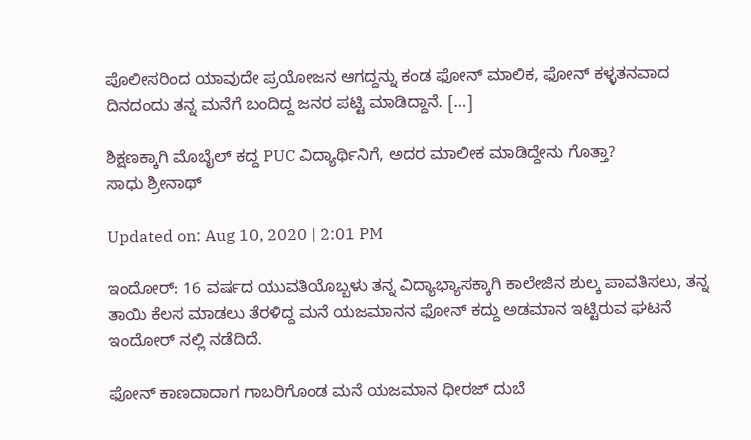ಪೊಲೀಸರಿಂದ ಯಾವುದೇ ಪ್ರಯೋಜನ ಆಗದ್ದನ್ನು ಕಂಡ ಫೋನ್ ಮಾಲಿಕ, ಫೋನ್ ಕಳ್ಳತನವಾದ ದಿನದಂದು ತನ್ನ ಮನೆಗೆ ಬಂದಿದ್ದ ಜನರ ಪಟ್ಟಿ ಮಾಡಿದ್ದಾನೆ. […]

ಶಿಕ್ಷಣಕ್ಕಾಗಿ ಮೊಬೈಲ್ ಕದ್ದ PUC ವಿದ್ಯಾರ್ಥಿನಿಗೆ, ಅದರ ಮಾಲೀಕ ಮಾಡಿದ್ದೇನು ಗೊತ್ತಾ?
ಸಾಧು ಶ್ರೀನಾಥ್

Updated on: Aug 10, 2020 | 2:01 PM

ಇಂದೋರ್: 16 ವರ್ಷದ ಯುವತಿಯೊಬ್ಬಳು ತನ್ನ ವಿದ್ಯಾಭ್ಯಾಸಕ್ಕಾಗಿ ಕಾಲೇಜಿನ ಶುಲ್ಕ ಪಾವತಿಸಲು, ತನ್ನ ತಾಯಿ ಕೆಲಸ ಮಾಡಲು ತೆರಳಿದ್ದ ಮನೆ ಯಜಮಾನನ ಫೋನ್ ಕದ್ದು ಅಡಮಾನ ಇಟ್ಟಿರುವ ಘಟನೆ ಇಂದೋರ್ ನಲ್ಲಿ ನಡೆದಿದೆ.

ಫೋನ್ ಕಾಣದಾದಾಗ ಗಾಬರಿಗೊಂಡ ಮನೆ ಯಜಮಾನ ಧೀರಜ್ ದುಬೆ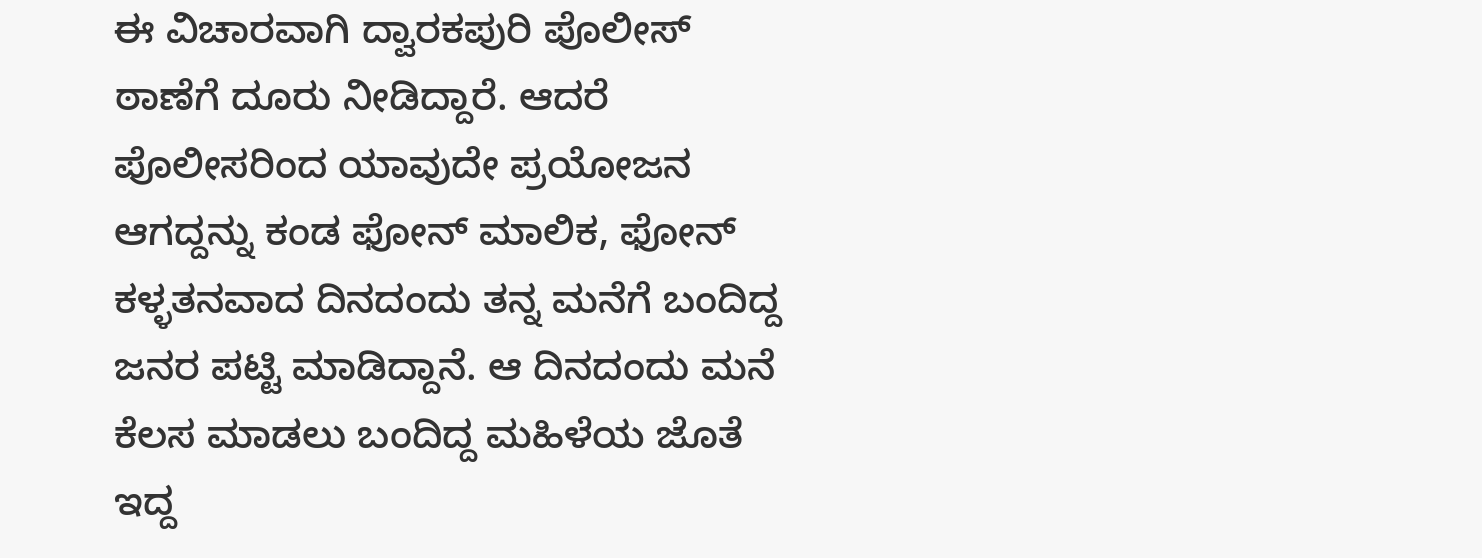ಈ ವಿಚಾರವಾಗಿ ದ್ವಾರಕಪುರಿ ಪೊಲೀಸ್ ಠಾಣೆಗೆ ದೂರು ನೀಡಿದ್ದಾರೆ. ಆದರೆ ಪೊಲೀಸರಿಂದ ಯಾವುದೇ ಪ್ರಯೋಜನ ಆಗದ್ದನ್ನು ಕಂಡ ಫೋನ್ ಮಾಲಿಕ, ಫೋನ್ ಕಳ್ಳತನವಾದ ದಿನದಂದು ತನ್ನ ಮನೆಗೆ ಬಂದಿದ್ದ ಜನರ ಪಟ್ಟಿ ಮಾಡಿದ್ದಾನೆ. ಆ ದಿನದಂದು ಮನೆ ಕೆಲಸ ಮಾಡಲು ಬಂದಿದ್ದ ಮಹಿಳೆಯ ಜೊತೆ ಇದ್ದ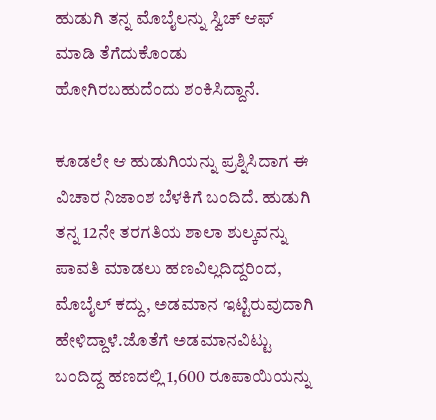ಹುಡುಗಿ ತನ್ನ ಮೊಬೈಲನ್ನು ಸ್ವಿಚ್ ಆಫ್ ಮಾಡಿ ತೆಗೆದುಕೊಂಡು ಹೋಗಿರಬಹುದೆಂದು ಶಂಕಿಸಿದ್ದಾನೆ.

ಕೂಡಲೇ ಆ ಹುಡುಗಿಯನ್ನು ಪ್ರಶ್ನಿಸಿದಾಗ ಈ ವಿಚಾರ ನಿಜಾಂಶ ಬೆಳಕಿಗೆ ಬಂದಿದೆ. ಹುಡುಗಿ ತನ್ನ 12ನೇ ತರಗತಿಯ ಶಾಲಾ ಶುಲ್ಕವನ್ನು ಪಾವತಿ ಮಾಡಲು ಹಣವಿಲ್ಲದಿದ್ದರಿಂದ, ಮೊಬೈಲ್ ಕದ್ದು, ಅಡಮಾನ ಇಟ್ಟಿರುವುದಾಗಿ ಹೇಳಿದ್ದಾಳೆ.ಜೊತೆಗೆ ಅಡಮಾನವಿಟ್ಟು ಬಂದಿದ್ದ ಹಣದಲ್ಲಿ 1,600 ರೂಪಾಯಿಯನ್ನು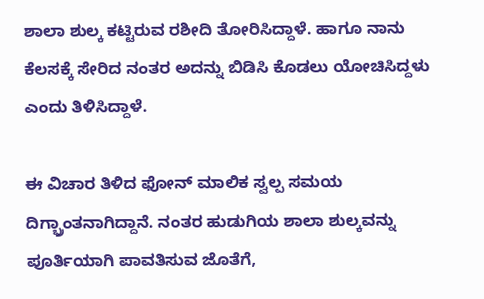ಶಾಲಾ ಶುಲ್ಕ ಕಟ್ಟಿರುವ ರಶೀದಿ ತೋರಿಸಿದ್ದಾಳೆ. ಹಾಗೂ ನಾನು ಕೆಲಸಕ್ಕೆ ಸೇರಿದ ನಂತರ ಅದನ್ನು ಬಿಡಿಸಿ ಕೊಡಲು ಯೋಚಿಸಿದ್ದಳು ಎಂದು ತಿಳಿಸಿದ್ದಾಳೆ.

ಈ ವಿಚಾರ ತಿಳಿದ ಫೋನ್ ಮಾಲಿಕ ಸ್ವಲ್ಪ ಸಮಯ ದಿಗ್ಬ್ರಾಂತನಾಗಿದ್ದಾನೆ. ನಂತರ ಹುಡುಗಿಯ ಶಾಲಾ ಶುಲ್ಕವನ್ನು ಪೂರ್ತಿಯಾಗಿ ಪಾವತಿಸುವ ಜೊತೆಗೆ,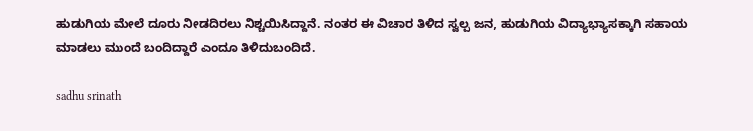ಹುಡುಗಿಯ ಮೇಲೆ ದೂರು ನೀಡದಿರಲು ನಿಶ್ಚಯಿಸಿದ್ದಾನೆ. ನಂತರ ಈ ವಿಚಾರ ತಿಳಿದ ಸ್ವಲ್ಪ ಜನ, ಹುಡುಗಿಯ ವಿದ್ಯಾಭ್ಯಾಸಕ್ಕಾಗಿ ಸಹಾಯ ಮಾಡಲು ಮುಂದೆ ಬಂದಿದ್ದಾರೆ ಎಂದೂ ತಿಳಿದುಬಂದಿದೆ.

sadhu srinath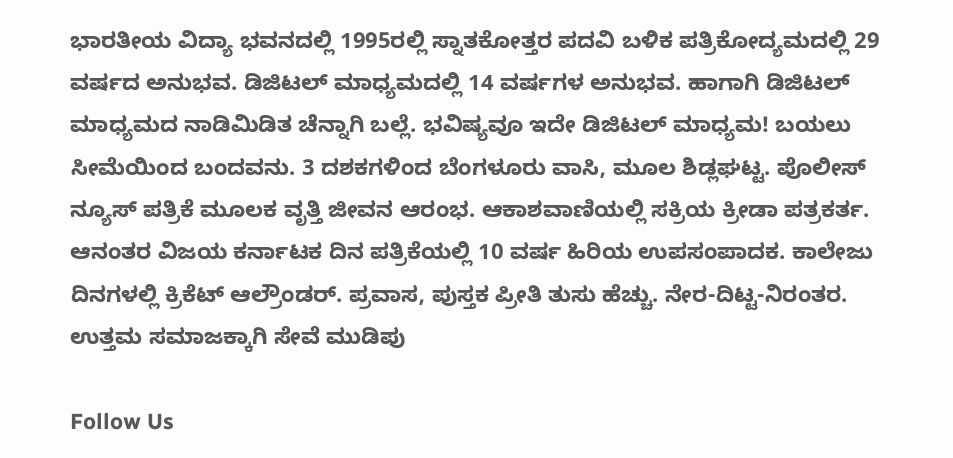ಭಾರತೀಯ ವಿದ್ಯಾ ಭವನದಲ್ಲಿ 1995ರಲ್ಲಿ ಸ್ನಾತಕೋತ್ತರ ಪದವಿ ಬಳಿಕ ಪತ್ರಿಕೋದ್ಯಮದಲ್ಲಿ 29 ವರ್ಷದ ಅನುಭವ. ಡಿಜಿಟಲ್ ಮಾಧ್ಯಮದಲ್ಲಿ 14 ವರ್ಷಗಳ ಅನುಭವ. ಹಾಗಾಗಿ ಡಿಜಿಟಲ್ ಮಾಧ್ಯಮದ ನಾಡಿಮಿಡಿತ ಚೆನ್ನಾಗಿ ಬಲ್ಲೆ. ಭವಿಷ್ಯವೂ ಇದೇ ಡಿಜಿಟಲ್ ಮಾಧ್ಯಮ! ಬಯಲು ಸೀಮೆಯಿಂದ ಬಂದವನು. 3 ದಶಕಗಳಿಂದ ಬೆಂಗಳೂರು ವಾಸಿ, ಮೂಲ ಶಿಡ್ಲಘಟ್ಟ. ಪೊಲೀಸ್ ನ್ಯೂಸ್ ಪತ್ರಿಕೆ ಮೂಲಕ ವೃತ್ತಿ ಜೀವನ ಆರಂಭ. ಆಕಾಶವಾಣಿಯಲ್ಲಿ ಸಕ್ರಿಯ ಕ್ರೀಡಾ ಪತ್ರಕರ್ತ. ಆನಂತರ ವಿಜಯ ಕರ್ನಾಟಕ ದಿನ ಪತ್ರಿಕೆಯಲ್ಲಿ 10 ವರ್ಷ ಹಿರಿಯ ಉಪಸಂಪಾದಕ. ಕಾಲೇಜು ದಿನಗಳಲ್ಲಿ ಕ್ರಿಕೆಟ್ ಆಲ್ರೌಂಡರ್. ಪ್ರವಾಸ, ಪುಸ್ತಕ ಪ್ರೀತಿ ತುಸು ಹೆಚ್ಚು. ನೇರ-ದಿಟ್ಟ-ನಿರಂತರ. ಉತ್ತಮ ಸಮಾಜಕ್ಕಾಗಿ ಸೇವೆ ಮುಡಿಪು

Follow Us